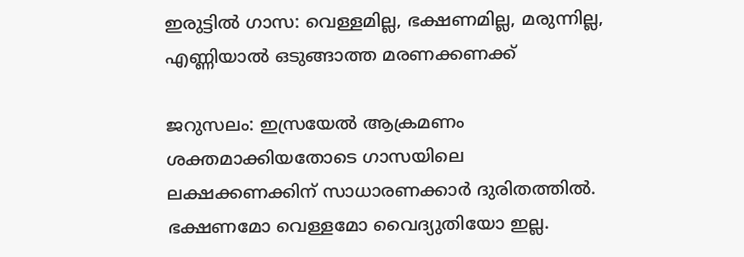ഇരുട്ടില്‍ ഗാസ: വെള്ളമില്ല, ഭക്ഷണമില്ല, മരുന്നില്ല, എണ്ണിയാല്‍ ഒടുങ്ങാത്ത മരണക്കണക്ക്

ജറുസലം: ഇസ്രയേല്‍ ആക്രമണം ശക്തമാക്കിയതോടെ ഗാസയിലെ ലക്ഷക്കണക്കിന് സാധാരണക്കാര്‍ ദുരിതത്തില്‍. ഭക്ഷണമോ വെള്ളമോ വൈദ്യുതിയോ ഇല്ല.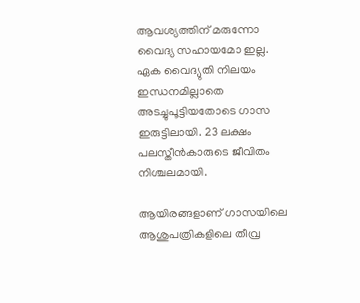ആവശ്യത്തിന് മരുന്നോ വൈദ്യ സഹായമോ ഇല്ല. ഏക വൈദ്യുതി നിലയം ഇന്ധനമില്ലാതെ അടച്ചുപൂട്ടിയതോടെ ഗാസ ഇരുട്ടിലായി. 23 ലക്ഷം പലസ്തീന്‍കാരുടെ ജീവിതം നിശ്ചലമായി.

ആയിരങ്ങളാണ് ഗാസയിലെ ആശുപത്രികളിലെ തീവ്ര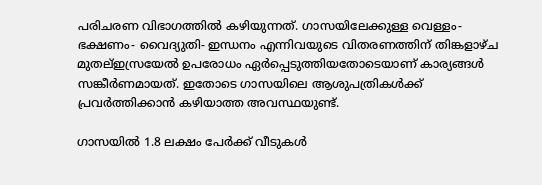പരിചരണ വിഭാഗത്തിൽ കഴിയുന്നത്. ഗാസയിലേക്കുള്ള വെള്ളം- ഭക്ഷണം- വൈദ്യുതി- ഇന്ധനം എന്നിവയുടെ വിതരണത്തിന് തിങ്കളാഴ്ച മുതല്ഇ‍സ്രയേൽ ഉപരോധം ഏർപ്പെടുത്തിയതോടെയാണ് കാര്യങ്ങൾ സങ്കീര്‍ണമായത്. ഇതോടെ ഗാസയിലെ ആശുപത്രികൾക്ക് പ്രവർത്തിക്കാൻ കഴിയാത്ത അവസ്ഥയുണ്ട്.

ഗാസയില്‍ 1.8 ലക്ഷം പേര്‍ക്ക് വീടുകള്‍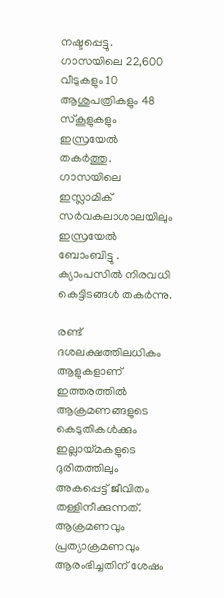നഷ്ടപ്പെട്ടു. ഗാസയിലെ 22,600 വീടുകളും 10 ആശുപത്രികളും 48 സ്കൂളുകളും ഇസ്രയേല്‍ തകര്‍ത്തു. ഗാസയിലെ ഇസ്ലാമിക് സര്‍വകലാശാലയിലും ഇസ്രയേല്‍ ബോംബിട്ടു . ക്യാംപസില്‍ നിരവധി കെട്ടിടങ്ങള്‍ തകര്‍ന്നു.

രണ്ട് ദശലക്ഷത്തിലധികം ആളുകളാണ് ഇത്തരത്തിൽ ആക്രമണങ്ങളുടെ കെടുതികൾക്കും ഇല്ലായ്മകളുടെ ദുരിതത്തിലും അകപ്പെട്ട് ജീവിതം തള്ളിനീക്കുന്നത്. ആക്രമണവും പ്രത്യാക്രമണവും ആരംഭിച്ചതിന് ശേഷം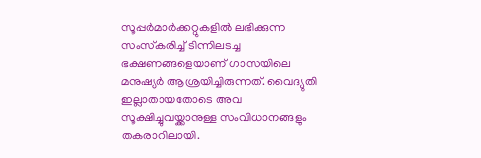സൂപ്പർമാർക്കറ്റുകളിൽ ലഭിക്കുന്ന സംസ്‌കരിച്ച് ടിന്നിലടച്ച ഭക്ഷണങ്ങളെയാണ് ഗാസയിലെ മനുഷ്യർ ആശ്രയിച്ചിരുന്നത്. വൈദ്യുതി ഇല്ലാതായതോടെ അവ സൂക്ഷിച്ചുവയ്ക്കാനുള്ള സംവിധാനങ്ങളും തകരാറിലായി.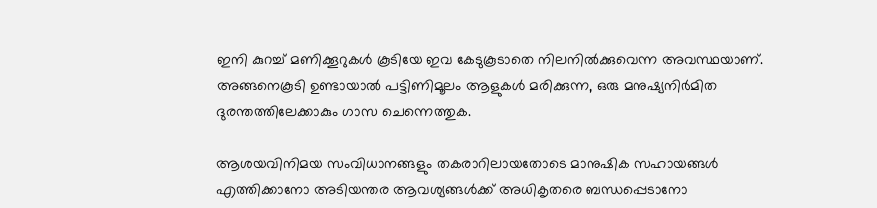ഇനി കുറച്ച് മണിക്കൂറുകൾ കൂടിയേ ഇവ കേടുകൂടാതെ നിലനിൽക്കുവെന്ന അവസ്ഥയാണ്. അങ്ങനെകൂടി ഉണ്ടായാൽ പട്ടിണിമൂലം ആളുകൾ മരിക്കുന്ന, ഒരു മനുഷ്യനിർമിത ദുരന്തത്തിലേക്കാകും ഗാസ ചെന്നെത്തുക.

ആശയവിനിമയ സംവിധാനങ്ങളും തകരാറിലായതോടെ മാനുഷിക സഹായങ്ങൾ എത്തിക്കാനോ അടിയന്തര ആവശ്യങ്ങൾക്ക് അധികൃതരെ ബന്ധപ്പെടാനോ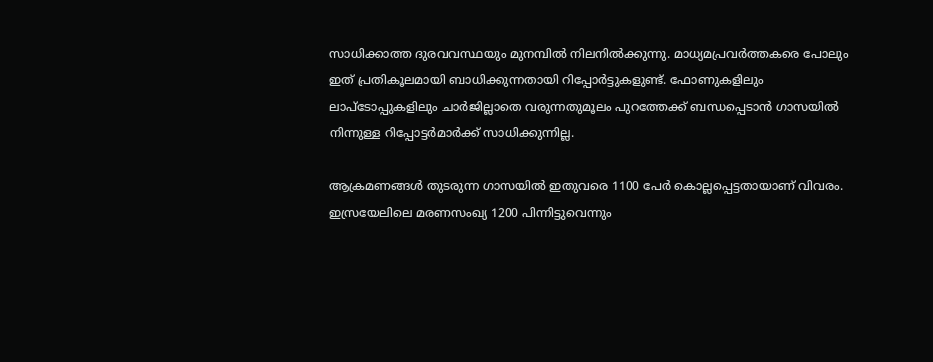സാധിക്കാത്ത ദുരവവസ്ഥയും മുനമ്പിൽ നിലനിൽക്കുന്നു. മാധ്യമപ്രവർത്തകരെ പോലും ഇത് പ്രതികൂലമായി ബാധിക്കുന്നതായി റിപ്പോർട്ടുകളുണ്ട്. ഫോണുകളിലും ലാപ്ടോപ്പുകളിലും ചാർജില്ലാതെ വരുന്നതുമൂലം പുറത്തേക്ക് ബന്ധപ്പെടാൻ ഗാസയിൽ നിന്നുള്ള റിപ്പോട്ടർമാർക്ക് സാധിക്കുന്നില്ല.

ആക്രമണങ്ങൾ തുടരുന്ന ഗാസയിൽ ഇതുവരെ 1100 പേർ കൊല്ലപ്പെട്ടതായാണ് വിവരം. ഇസ്രയേലിലെ മരണസംഖ്യ 1200 പിന്നിട്ടുവെന്നും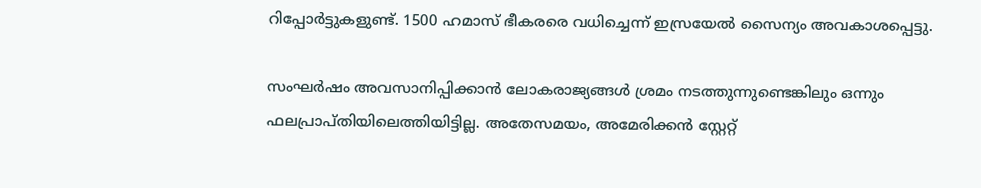റിപ്പോർട്ടുകളുണ്ട്. 1500 ഹമാസ് ഭീകരരെ വധിച്ചെന്ന് ഇസ്രയേല്‍ സൈന്യം അവകാശപ്പെട്ടു.

സംഘർഷം അവസാനിപ്പിക്കാൻ ലോകരാജ്യങ്ങൾ ശ്രമം നടത്തുന്നുണ്ടെങ്കിലും ഒന്നും ഫലപ്രാപ്തിയിലെത്തിയിട്ടില്ല. അതേസമയം, അമേരിക്കൻ സ്റ്റേറ്റ്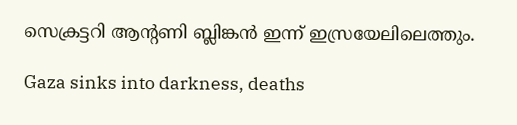സെക്രട്ടറി ആന്റണി ബ്ലിങ്കൻ ഇന്ന് ഇസ്രയേലിലെത്തും.

Gaza sinks into darkness, deaths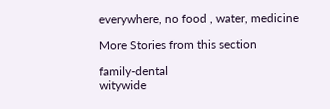everywhere, no food , water, medicine

More Stories from this section

family-dental
witywide